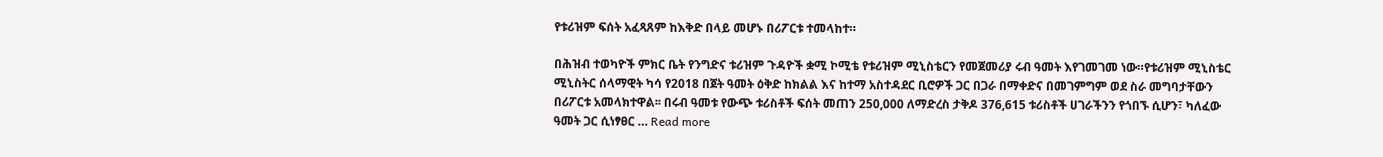የቱሪዝም ፍሰት አፈጻጸም ከእቅድ በላይ መሆኑ በሪፖርቱ ተመላከተ።

በሕዝብ ተወካዮች ምክር ቤት የንግድና ቱሪዝም ጉዳዮች ቋሚ ኮሚቴ የቱሪዝም ሚኒስቴርን የመጀመሪያ ሩብ ዓመት እየገመገመ ነው።የቱሪዝም ሚኒስቴር ሚኒስትር ሰላማዊት ካሳ የ2018 በጀት ዓመት ዕቅድ ከክልል እና ከተማ አስተዳደር ቢሮዎች ጋር በጋራ በማቀድና በመገምግም ወደ ስራ መግባታቸውን በሪፖርቱ አመላክተዋል፡፡ በሩብ ዓመቱ የውጭ ቱሪስቶች ፍሰት መጠን 250,000 ለማድረስ ታቅዶ 376,615 ቱሪስቶች ሀገራችንን የጎበኙ ሲሆን፣ ካለፈው ዓመት ጋር ሲነፃፀር … Read more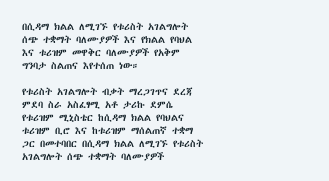በሲዳማ ክልል ለሚገኙ የቱሪስት አገልግሎት ሰጭ ተቋማት ባለሙያዎች እና የክልል የባህል እና ቱሪዝም መዋቅር ባለሙያዎች የአቅም ግንባታ ስልጠና እየተሰጠ ነው።

የቱሪስት አገልግሎት ብቃት ማረጋገጥና ደረጃ ምደባ ስራ አስፈፃሚ አቶ ታሪኩ ደምሴ  የቱሪዝም ሚኒስቴር ከሲዳማ ክልል የባህልና ቱሪዝም ቢሮ እና ከቱሪዝም ማሰልጠኛ ተቋማ ጋር በመተባበር በሲዳማ ክልል ለሚገኙ የቱሪስት አገልግሎት ሰጭ ተቋማት ባለሙያዎች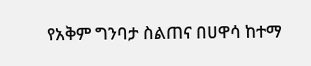የአቅም ግንባታ ስልጠና በሀዋሳ ከተማ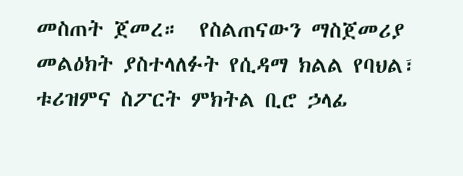መስጠት ጀመረ።  የስልጠናውን ማስጀመሪያ መልዕክት ያስተላለፉት የሲዳማ ክልል የባህል፣ ቱሪዝምና ስፖርት ምክትል ቢሮ ኃላፊ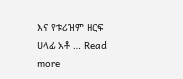እና የቱሪዝም ዘርፍ ሀላፊ አቶ … Read more